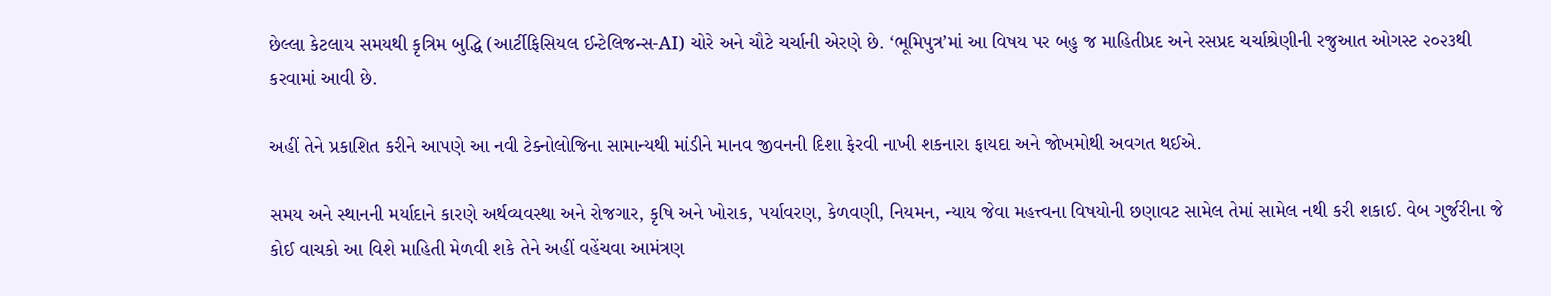છેલ્લા કેટલાય સમયથી કૃત્રિમ બુદ્ધિ (આર્ટીફિસિયલ ઈન્ટેલિજન્સ-AI) ચોરે અને ચૌટે ચર્ચાની એરણે છે. ‘ભૂમિપુત્ર’માં આ વિષય પર બહુ જ માહિતીપ્રદ અને રસપ્રદ ચર્ચાશ્રેણીની રજુઆત ઓગસ્ટ ૨૦૨૩થી કરવામાં આવી છે.

અહીં તેને પ્રકાશિત કરીને આપણે આ નવી ટેક્નોલોજિના સામાન્યથી માંડીને માનવ જીવનની દિશા ફેરવી નાખી શકનારા ફાયદા અને જોખમોથી અવગત થઈએ.

સમય અને સ્થાનની મર્યાદાને કારણે અર્થવ્યવસ્થા અને રોજગાર, કૃષિ અને ખોરાક, પર્યાવરણ, કેળવણી, નિયમન, ન્યાય જેવા મહત્ત્વના વિષયોની છણાવટ સામેલ તેમાં સામેલ નથી કરી શકાઈ. વેબ ગુર્જરીના જે કોઈ વાચકો આ વિશે માહિતી મેળવી શકે તેને અહીં વહેંચવા આમંત્રણ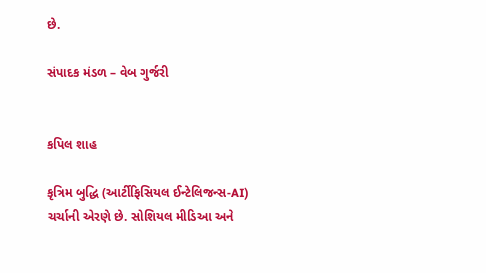છે.

સંપાદક મંડળ – વેબ ગુર્જરી


કપિલ શાહ

કૃત્રિમ બુદ્ધિ (આર્ટીફિસિયલ ઈન્ટેલિજન્સ-AI) ચર્ચાની એરણે છે. સોશિયલ મીડિઆ અને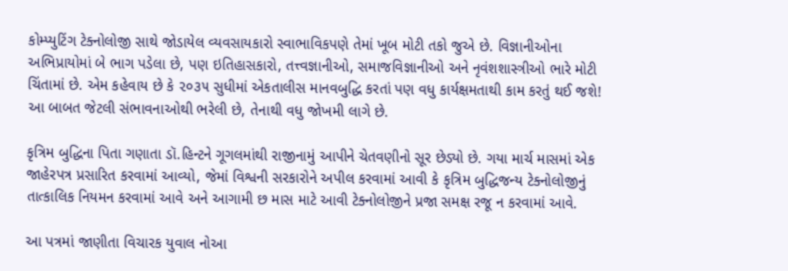કોમ્પ્યુટિંગ ટેક્નોલોજી સાથે જોડાયેલ વ્યવસાયકારો સ્વાભાવિકપણે તેમાં ખૂબ મોટી તકો જુએ છે. વિજ્ઞાનીઓના અભિપ્રાયોમાં બે ભાગ પડેલા છે, પણ ઇતિહાસકારો, તત્ત્વજ્ઞાનીઓ, સમાજવિજ્ઞાનીઓ અને નૃવંશશાસ્ત્રીઓ ભારે મોટી ચિંતામાં છે. એમ કહેવાય છે કે ૨૦૩૫ સુધીમાં એકતાલીસ માનવબુદ્ધિ કરતાં પણ વધુ કાર્યક્ષમતાથી કામ કરતું થઈ જશે! આ બાબત જેટલી સંભાવનાઓથી ભરેલી છે, તેનાથી વધુ જોખમી લાગે છે.

કૃત્રિમ બુદ્ધિના પિતા ગણાતા ડૉ.હિન્ટને ગૂગલમાંથી રાજીનામું આપીને ચેતવણીનો સૂર છેડ્યો છે. ગયા માર્ચ માસમાં એક જાહેરપત્ર પ્રસારિત કરવામાં આવ્યો, જેમાં વિશ્વની સરકારોને અપીલ કરવામાં આવી કે કૃત્રિમ બુદ્ધિજન્ય ટેક્નોલોજીનું તાત્કાલિક નિયમન કરવામાં આવે અને આગામી છ માસ માટે આવી ટેક્નોલોજીને પ્રજા સમક્ષ રજૂ ન કરવામાં આવે.

આ પત્રમાં જાણીતા વિચારક યુવાલ નોઆ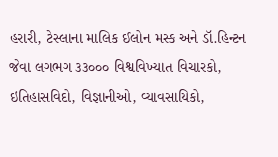હરારી, ટેસ્લાના માલિક ઈલોન મસ્ક અને ડૉ.હિન્ટન જેવા લગભગ ૩૩૦૦૦ વિશ્વવિખ્યાત વિચારકો, ઇતિહાસવિદો, વિજ્ઞાનીઓ, વ્યાવસાયિકો,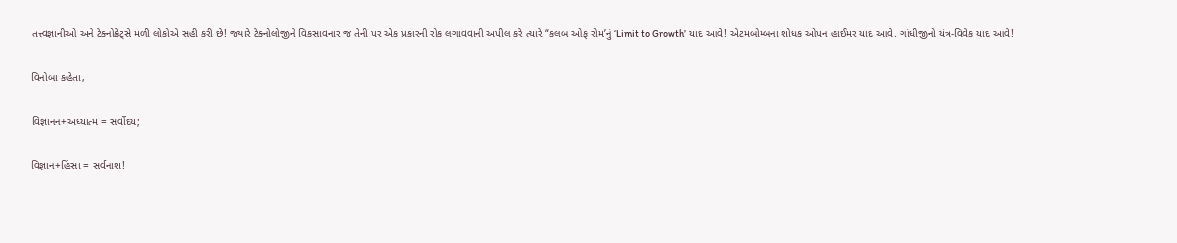તત્ત્વજ્ઞાનીઓ અને ટેક્નોક્રેટ્સે મળી લોકોએ સહી કરી છે! જ્યારે ટેક્નોલોજીને વિકસાવનાર જ તેની પર એક પ્રકારની રોક લગાવવાની અપીલ કરે ત્યારે “કલબ ઓફ રોમ’નું ‘Limit to Growth’ યાદ આવે! એટમબોમ્બના શોધક ઓપન હાઈમર યાદ આવે. ગાંધીજીનો યંત્ર-વિવેક યાદ આવે!

વિનોબા કહેતા,

વિજ્ઞાનન+અધ્યાત્મ = સર્વોદય;

વિજ્ઞાન+હિંસા = સર્વનાશ!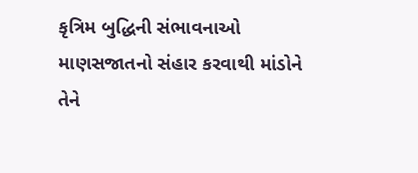કૃત્રિમ બુદ્ધિની સંભાવનાઓ માણસજાતનો સંહાર કરવાથી માંડોને તેને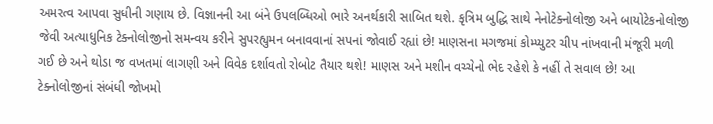અમરત્વ આપવા સુધીની ગણાય છે. વિજ્ઞાનની આ બંને ઉપલબ્ધિઓ ભારે અનર્થકારી સાબિત થશે. કૃત્રિમ બુદ્ધિ સાથે નેનોટેક્નોલોજી અને બાયોટેકનોલોજી જેવી અત્યાધુનિક ટેક્નોલોજીનો સમન્વય કરીને સુપરહ્યુમન બનાવવાનાં સપનાં જોવાઈ રહ્યાં છે! માણસના મગજમાં કોમ્પ્યુટર ચીપ નાંખવાની મંજૂરી મળી ગઈ છે અને થોડા જ વખતમાં લાગણી અને વિવેક દર્શાવતો રોબોટ તૈયાર થશે! માણસ અને મશીન વચ્ચેનો ભેદ રહેશે કે નહીં તે સવાલ છે! આ ટેક્નોલોજીનાં સંબંધી જોખમો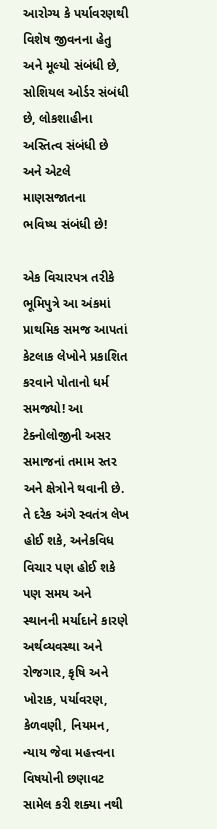આરોગ્ય કે પર્યાવરણથી વિશેષ જીવનના હેતુ અને મૂલ્યો સંબંધી છે, સોશિયલ ઓર્ડર સંબંધી છે, લોકશાહીના અસ્તિત્વ સંબંધી છે અને એટલે માણસજાતના
ભવિષ્ય સંબંધી છે!

એક વિચારપત્ર તરીકે ભૂમિપુત્રે આ અંકમાં પ્રાથમિક સમજ આપતાં કેટલાક લેખોને પ્રકાશિત કરવાને પોતાનો ધર્મ સમજ્યો! આ ટેક્નોલોજીની અસર સમાજનાં તમામ સ્તર અને ક્ષેત્રોને થવાની છે. તે દરેક અંગે સ્વતંત્ર લેખ હોઈ શકે, અનેકવિધ વિચાર પણ હોઈ શકે પણ સમય અને સ્થાનની મર્યાદાને કારણે અર્થવ્યવસ્થા અને રોજગાર, કૃષિ અને ખોરાક, પર્યાવરણ, કેળવણી, નિયમન, ન્યાય જેવા મહત્ત્વના વિષયોની છણાવટ સામેલ કરી શક્યા નથી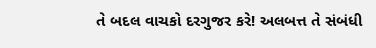તે બદલ વાચકો દરગુજર કરે! અલબત્ત તે સંબંધી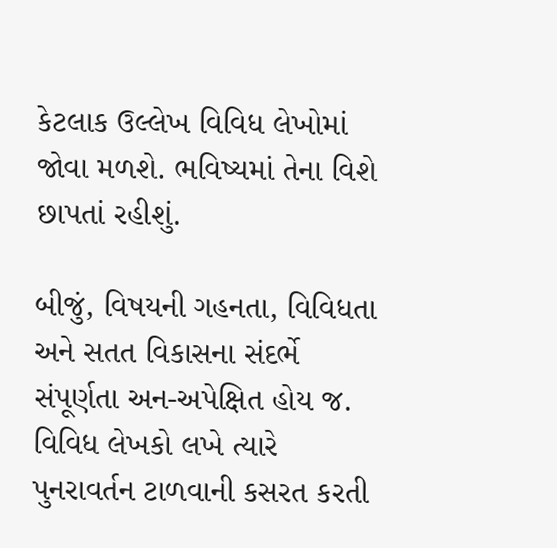કેટલાક ઉલ્લેખ વિવિધ લેખોમાં જોવા મળશે. ભવિષ્યમાં તેના વિશે છાપતાં રહીશું.

બીજું, વિષયની ગહનતા, વિવિધતા અને સતત વિકાસના સંદર્ભે સંપૂર્ણતા અન-અપેક્ષિત હોય જ. વિવિધ લેખકો લખે ત્યારે પુનરાવર્તન ટાળવાની કસરત કરતી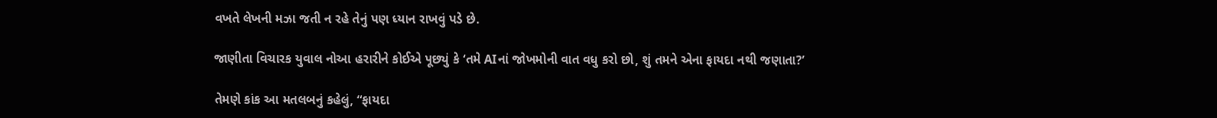વખતે લેખની મઝા જતી ન રહે તેનું પણ ધ્યાન રાખવું પડે છે.

જાણીતા વિચારક યુવાલ નોઆ હરારીને કોઈએ પૂછ્યું કે ‘તમે AIનાં જોખમોની વાત વધુ કરો છો, શું તમને એના ફાયદા નથી જણાતા?’

તેમણે કાંક આ મતલબનું કહેલું, “ફાયદા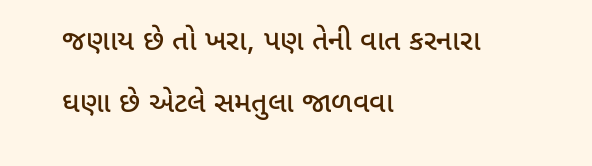જણાય છે તો ખરા, પણ તેની વાત કરનારા ઘણા છે એટલે સમતુલા જાળવવા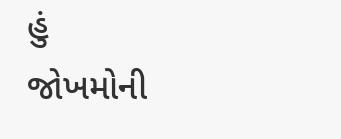હું જોખમોની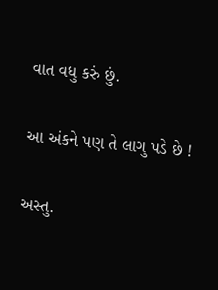વાત વધુ કરું છું.

આ અંકને પણ તે લાગુ પડે છે !

અસ્તુ.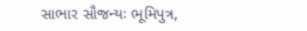સાભાર સૌજન્યઃ ભૂમિપુત્ર,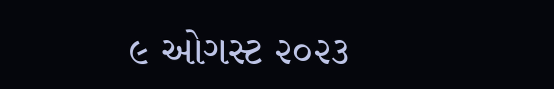૯ ઓગસ્ટ ૨૦૨૩